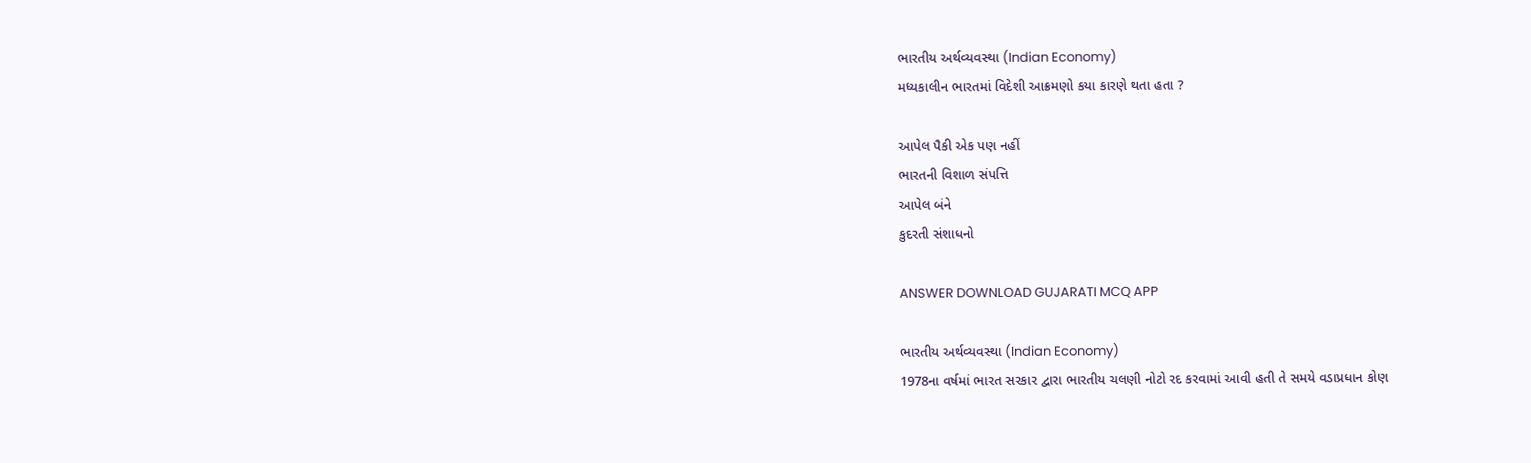ભારતીય અર્થવ્યવસ્થા (Indian Economy)
મધ્યકાલીન ભારતમાં વિદેશી આક્રમણો કયા કારણે થતા હતા ?

આપેલ પૈકી એક પણ નહીં
ભારતની વિશાળ સંપત્તિ
આપેલ બંને
કુદરતી સંશાધનો

ANSWER DOWNLOAD GUJARATI MCQ APP

ભારતીય અર્થવ્યવસ્થા (Indian Economy)
1978ના વર્ષમાં ભારત સરકાર દ્વારા ભારતીય ચલણી નોટો રદ કરવામાં આવી હતી તે સમયે વડાપ્રધાન કોણ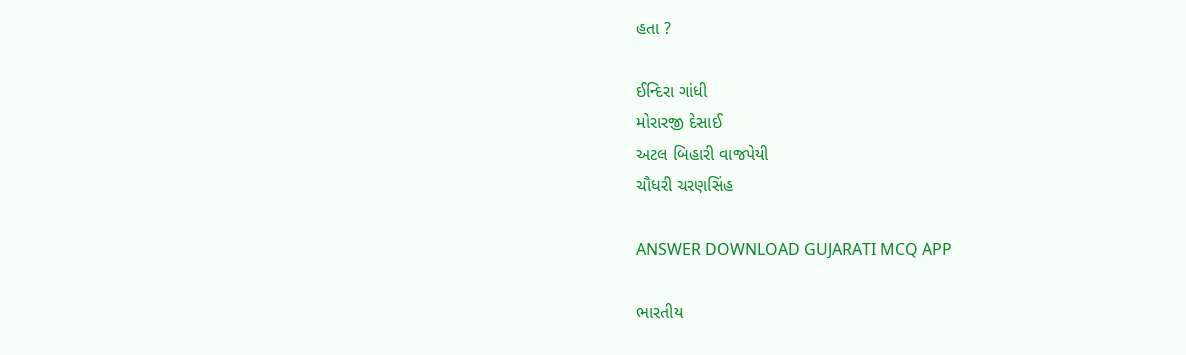હતા ?

ઈન્દિરા ગાંધી
મોરારજી દેસાઈ
અટલ બિહારી વાજપેયી
ચૌધરી ચરણસિંહ

ANSWER DOWNLOAD GUJARATI MCQ APP

ભારતીય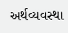અર્થવ્યવસ્થા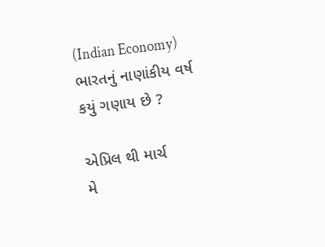(Indian Economy)
ભારતનું નાણાંકીય વર્ષ કયું ગણાય છે ?

એપ્રિલ થી માર્ચ
મે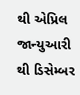થી એપ્રિલ
જાન્યુઆરી થી ડિસેમ્બર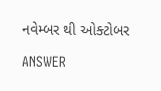નવેમ્બર થી ઓક્ટોબર

ANSWER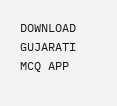DOWNLOAD GUJARATI MCQ APP